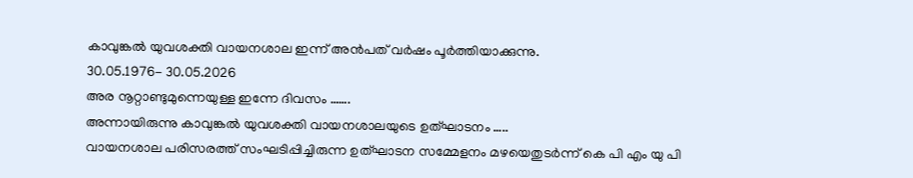കാവുങ്കൽ യുവശക്തി വായനശാല ഇന്ന് അൻപത് വർഷം പൂർത്തിയാക്കുന്നു.
30.05.1976- 30.05.2026
അര നൂറ്റാണ്ടുമുന്നെയുള്ള ഇന്നേ ദിവസം …….
അന്നായിരുന്നു കാവുങ്കൽ യുവശക്തി വായനശാലയുടെ ഉത്ഘാടനം …..
വായനശാല പരിസരത്ത് സംഘടിപ്പിച്ചിരുന്ന ഉത്ഘാടന സമ്മേളനം മഴയെതുടർന്ന് കെ പി എം യു പി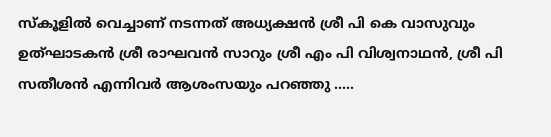സ്കൂളിൽ വെച്ചാണ് നടന്നത് അധ്യക്ഷൻ ശ്രീ പി കെ വാസുവും ഉത്ഘാടകൻ ശ്രീ രാഘവൻ സാറും ശ്രീ എം പി വിശ്വനാഥൻ, ശ്രീ പി സതീശൻ എന്നിവർ ആശംസയും പറഞ്ഞു …..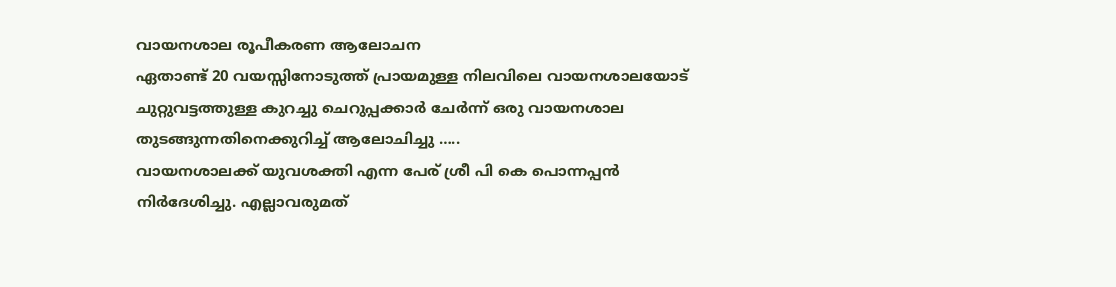വായനശാല രൂപീകരണ ആലോചന
ഏതാണ്ട് 20 വയസ്സിനോടുത്ത് പ്രായമുള്ള നിലവിലെ വായനശാലയോട് ചുറ്റുവട്ടത്തുള്ള കുറച്ചു ചെറുപ്പക്കാർ ചേർന്ന് ഒരു വായനശാല തുടങ്ങുന്നതിനെക്കുറിച്ച് ആലോചിച്ചു …..
വായനശാലക്ക് യുവശക്തി എന്ന പേര് ശ്രീ പി കെ പൊന്നപ്പൻ നിർദേശിച്ചു. എല്ലാവരുമത്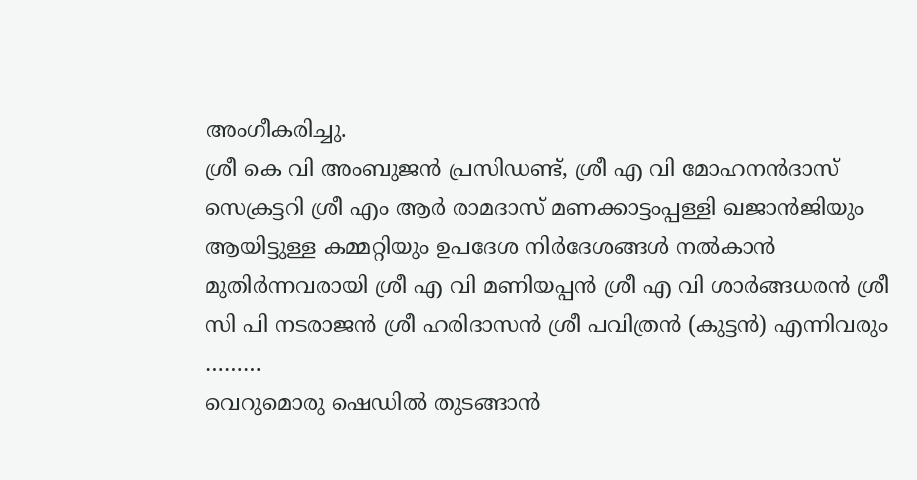അംഗീകരിച്ചു.
ശ്രീ കെ വി അംബുജൻ പ്രസിഡണ്ട്, ശ്രീ എ വി മോഹനൻദാസ് സെക്രട്ടറി ശ്രീ എം ആർ രാമദാസ് മണക്കാട്ടംപ്പള്ളി ഖജാൻജിയും ആയിട്ടുള്ള കമ്മറ്റിയും ഉപദേശ നിർദേശങ്ങൾ നൽകാൻ മുതിർന്നവരായി ശ്രീ എ വി മണിയപ്പൻ ശ്രീ എ വി ശാർങ്ങധരൻ ശ്രീ സി പി നടരാജൻ ശ്രീ ഹരിദാസൻ ശ്രീ പവിത്രൻ (കുട്ടൻ) എന്നിവരും ………
വെറുമൊരു ഷെഡിൽ തുടങ്ങാൻ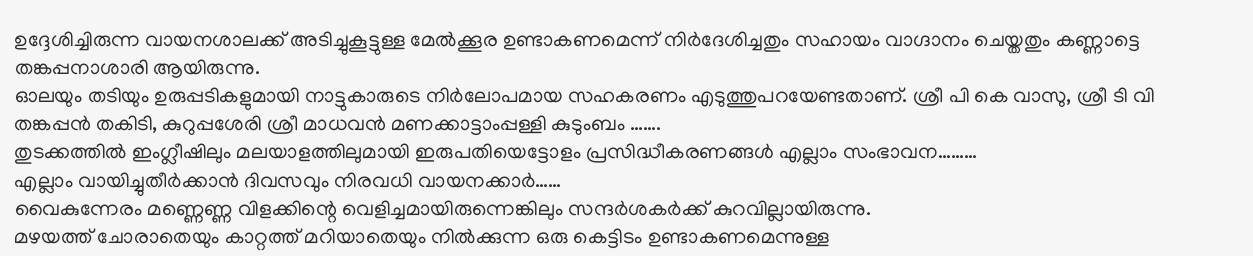ഉദ്ദേശിച്ചിരുന്ന വായനശാലക്ക് അടിച്ചുകൂട്ടുള്ള മേൽക്കൂര ഉണ്ടാകണമെന്ന് നിർദേശിച്ചതും സഹായം വാഗ്ദാനം ചെയ്തതും കണ്ണാട്ടെ തങ്കപ്പനാശാരി ആയിരുന്നു.
ഓലയും തടിയും ഉരുപ്പടികളുമായി നാട്ടുകാരുടെ നിർലോപമായ സഹകരണം എടുത്തുപറയേണ്ടതാണ്. ശ്രീ പി കെ വാസു, ശ്രീ ടി വി തങ്കപ്പൻ തകിടി, കുറുപ്പശേരി ശ്രീ മാധവൻ മണക്കാട്ടാംപ്പള്ളി കുടുംബം …….
തുടക്കത്തിൽ ഇംഗ്ലീഷിലും മലയാളത്തിലുമായി ഇരുപതിയെട്ടോളം പ്രസിദ്ധീകരണങ്ങൾ എല്ലാം സംഭാവന………
എല്ലാം വായിച്ചുതീർക്കാൻ ദിവസവും നിരവധി വായനക്കാർ……
വൈകുന്നേരം മണ്ണെണ്ണ വിളക്കിന്റെ വെളിച്ചമായിരുന്നെങ്കിലും സന്ദർശകർക്ക് കുറവില്ലായിരുന്നു.
മഴയത്ത് ചോരാതെയും കാറ്റത്ത് മറിയാതെയും നിൽക്കുന്ന ഒരു കെട്ടിടം ഉണ്ടാകണമെന്നുള്ള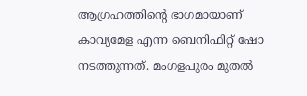ആഗ്രഹത്തിന്റെ ഭാഗമായാണ് കാവ്യമേള എന്ന ബെനിഫിറ്റ് ഷോ നടത്തുന്നത്. മംഗളപുരം മുതൽ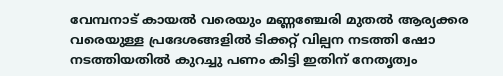വേമ്പനാട് കായൽ വരെയും മണ്ണഞ്ചേരി മുതൽ ആര്യക്കര വരെയുള്ള പ്രദേശങ്ങളിൽ ടിക്കറ്റ് വില്പന നടത്തി ഷോ നടത്തിയതിൽ കുറച്ചു പണം കിട്ടി ഇതിന് നേതൃത്വം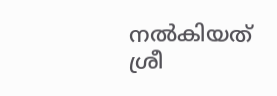നൽകിയത് ശ്രീ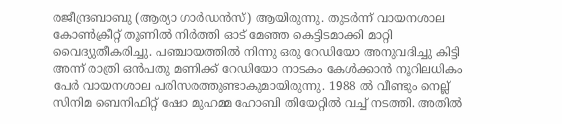രജീന്ദ്രബാബു (ആര്യാ ഗാർഡൻസ്) ആയിരുന്നു. തുടർന്ന് വായനശാല കോൺക്രീറ്റ് തൂണിൽ നിർത്തി ഓട് മേഞ്ഞ കെട്ടിടമാക്കി മാറ്റി വൈദ്യുതീകരിച്ചു. പഞ്ചായത്തിൽ നിന്നു ഒരു റേഡിയോ അനുവദിച്ചു കിട്ടി അന്ന് രാത്രി ഒൻപതു മണിക്ക് റേഡിയോ നാടകം കേൾക്കാൻ നൂറിലധികം പേർ വായനശാല പരിസരത്തുണ്ടാകുമായിരുന്നു. 1988 ൽ വീണ്ടും നെല്ല് സിനിമ ബെനിഫിറ്റ് ഷോ മുഹമ്മ ഹോബി തിയേറ്റിൽ വച്ച് നടത്തി. അതിൽ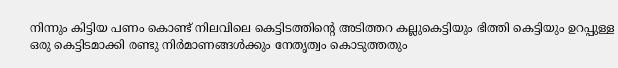നിന്നും കിട്ടിയ പണം കൊണ്ട് നിലവിലെ കെട്ടിടത്തിൻ്റെ അടിത്തറ കല്ലുകെട്ടിയും ഭിത്തി കെട്ടിയും ഉറപ്പുള്ള ഒരു കെട്ടിടമാക്കി രണ്ടു നിർമാണങ്ങൾക്കും നേതൃത്വം കൊടുത്തതും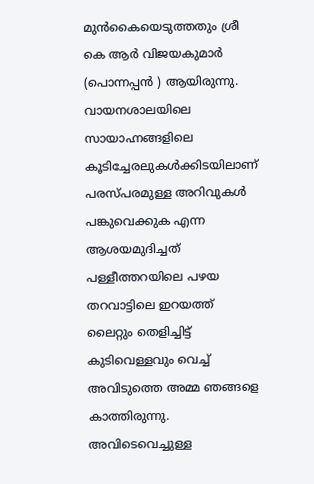മുൻകൈയെടുത്തതും ശ്രീ കെ ആർ വിജയകുമാർ (പൊന്നപ്പൻ ) ആയിരുന്നു.
വായനശാലയിലെ സായാഹ്നങ്ങളിലെ കൂടിച്ചേരലുകൾക്കിടയിലാണ് പരസ്പരമുള്ള അറിവുകൾ പങ്കുവെക്കുക എന്ന ആശയമുദിച്ചത് പള്ളീത്തറയിലെ പഴയ തറവാട്ടിലെ ഇറയത്ത് ലൈറ്റും തെളിച്ചിട്ട് കുടിവെള്ളവും വെച്ച് അവിടുത്തെ അമ്മ ഞങ്ങളെ കാത്തിരുന്നു. അവിടെവെച്ചുള്ള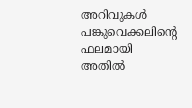അറിവുകൾ പങ്കുവെക്കലിന്റെ ഫലമായി അതിൽ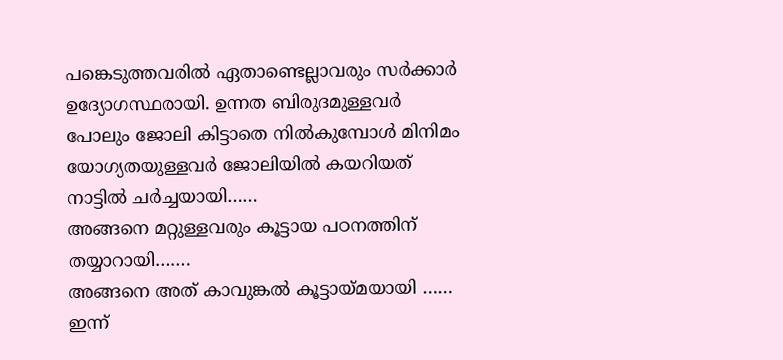പങ്കെടുത്തവരിൽ ഏതാണ്ടെല്ലാവരും സർക്കാർ ഉദ്യോഗസ്ഥരായി. ഉന്നത ബിരുദമുള്ളവർ പോലും ജോലി കിട്ടാതെ നിൽകുമ്പോൾ മിനിമം യോഗ്യതയുള്ളവർ ജോലിയിൽ കയറിയത് നാട്ടിൽ ചർച്ചയായി……
അങ്ങനെ മറ്റുള്ളവരും കൂട്ടായ പഠനത്തിന് തയ്യാറായി…….
അങ്ങനെ അത് കാവുങ്കൽ കൂട്ടായ്മയായി ……
ഇന്ന്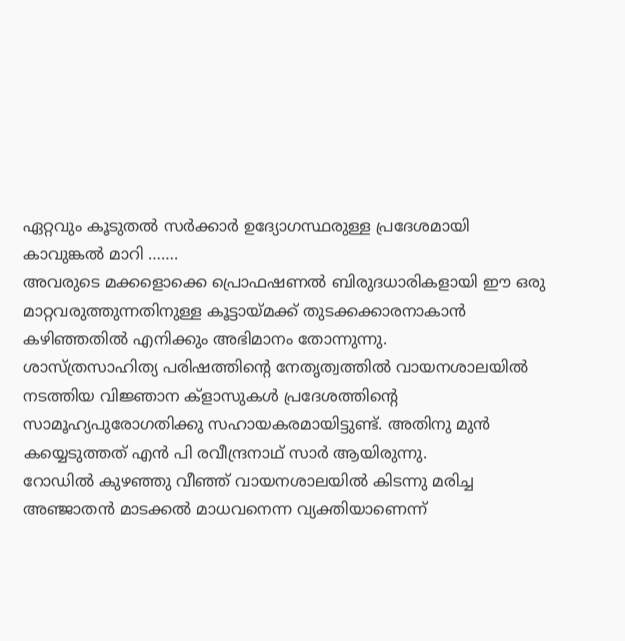ഏറ്റവും കൂടുതൽ സർക്കാർ ഉദ്യോഗസ്ഥരുള്ള പ്രദേശമായി കാവുങ്കൽ മാറി …….
അവരുടെ മക്കളൊക്കെ പ്രൊഫഷണൽ ബിരുദധാരികളായി ഈ ഒരു മാറ്റവരുത്തുന്നതിനുള്ള കൂട്ടായ്മക്ക് തുടക്കക്കാരനാകാൻ കഴിഞ്ഞതിൽ എനിക്കും അഭിമാനം തോന്നുന്നു.
ശാസ്ത്രസാഹിത്യ പരിഷത്തിന്റെ നേതൃത്വത്തിൽ വായനശാലയിൽ നടത്തിയ വിജ്ഞാന ക്ളാസുകൾ പ്രദേശത്തിൻ്റെ സാമൂഹ്യപുരോഗതിക്കു സഹായകരമായിട്ടുണ്ട്. അതിനു മുൻ കയ്യെടുത്തത് എൻ പി രവീന്ദ്രനാഥ് സാർ ആയിരുന്നു.
റോഡിൽ കുഴഞ്ഞു വീഞ്ഞ് വായനശാലയിൽ കിടന്നു മരിച്ച അഞ്ജാതൻ മാടക്കൽ മാധവനെന്ന വ്യക്തിയാണെന്ന്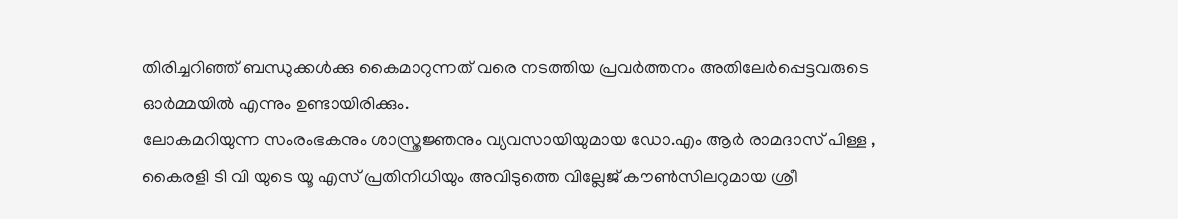തിരിച്ചറിഞ്ഞ് ബന്ധുക്കൾക്കു കൈമാറുന്നത് വരെ നടത്തിയ പ്രവർത്തനം അതിലേർപ്പെട്ടവരുടെ ഓർമ്മയിൽ എന്നും ഉണ്ടായിരിക്കും.
ലോകമറിയുന്ന സംരംഭകനും ശാസ്ത്രജ്ഞനും വ്യവസായിയുമായ ഡോ.എം ആർ രാമദാസ് പിള്ള , കൈരളി ടി വി യുടെ യൂ എസ് പ്രതിനിധിയും അവിടുത്തെ വില്ലേജ് കൗൺസിലറുമായ ശ്രീ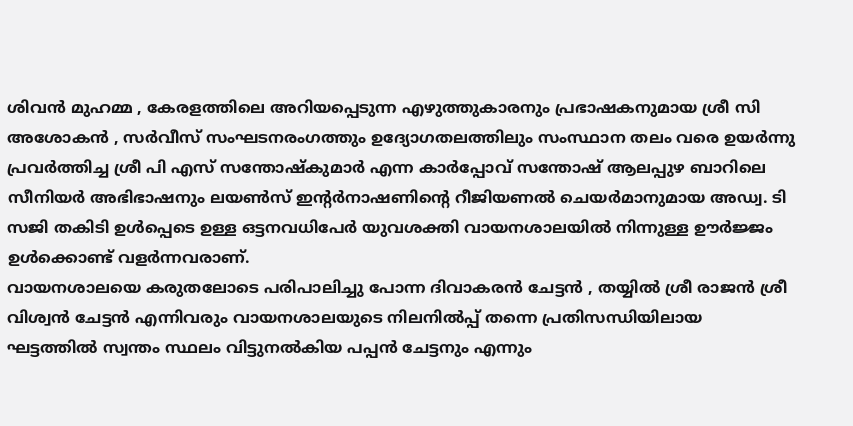ശിവൻ മുഹമ്മ , കേരളത്തിലെ അറിയപ്പെടുന്ന എഴുത്തുകാരനും പ്രഭാഷകനുമായ ശ്രീ സി അശോകൻ , സർവീസ് സംഘടനരംഗത്തും ഉദ്യോഗതലത്തിലും സംസ്ഥാന തലം വരെ ഉയർന്നു പ്രവർത്തിച്ച ശ്രീ പി എസ് സന്തോഷ്കുമാർ എന്ന കാർപ്പോവ് സന്തോഷ് ആലപ്പുഴ ബാറിലെ സീനിയർ അഭിഭാഷനും ലയൺസ് ഇൻ്റർനാഷണിൻ്റെ റീജിയണൽ ചെയർമാനുമായ അഡ്വ. ടി സജി തകിടി ഉൾപ്പെടെ ഉള്ള ഒട്ടനവധിപേർ യുവശക്തി വായനശാലയിൽ നിന്നുള്ള ഊർജ്ജം ഉൾക്കൊണ്ട് വളർന്നവരാണ്.
വായനശാലയെ കരുതലോടെ പരിപാലിച്ചു പോന്ന ദിവാകരൻ ചേട്ടൻ , തയ്യിൽ ശ്രീ രാജൻ ശ്രീ വിശ്വൻ ചേട്ടൻ എന്നിവരും വായനശാലയുടെ നിലനിൽപ്പ് തന്നെ പ്രതിസന്ധിയിലായ ഘട്ടത്തിൽ സ്വന്തം സ്ഥലം വിട്ടുനൽകിയ പപ്പൻ ചേട്ടനും എന്നും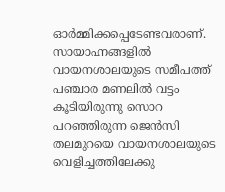ഓർമ്മിക്കപ്പെടേണ്ടവരാണ്.
സായാഹ്നങ്ങളിൽ വായനശാലയുടെ സമീപത്ത് പഞ്ചാര മണലിൽ വട്ടം കൂടിയിരുന്നു സൊറ പറഞ്ഞിരുന്ന ജെൻസി തലമുറയെ വായനശാലയുടെ വെളിച്ചത്തിലേക്കു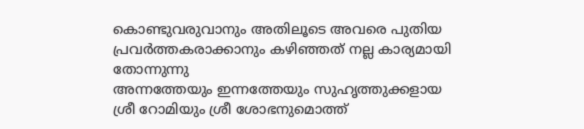കൊണ്ടുവരുവാനും അതിലൂടെ അവരെ പുതിയ പ്രവർത്തകരാക്കാനും കഴിഞ്ഞത് നല്ല കാര്യമായി തോന്നുന്നു
അന്നത്തേയും ഇന്നത്തേയും സുഹൃത്തുക്കളായ ശ്രീ റോമിയും ശ്രീ ശോഭനുമൊത്ത്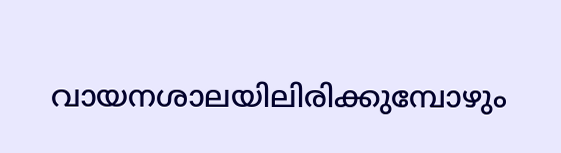വായനശാലയിലിരിക്കുമ്പോഴും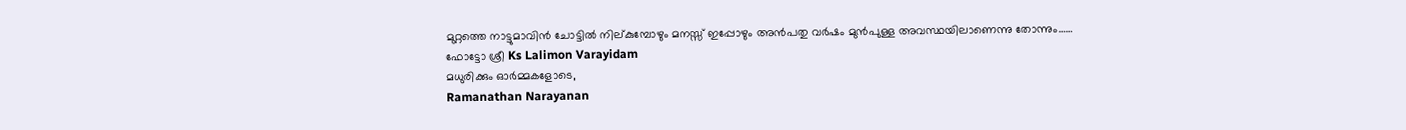മുറ്റത്തെ നാട്ടുമാവിൻ ചോട്ടിൽ നില്കുമ്പോഴും മനസ്സ് ഇപ്പോഴും അൻപതു വർഷം മുൻപുള്ള അവസ്ഥയിലാണെന്നു തോന്നും……
ഫോട്ടോ ശ്രീ Ks Lalimon Varayidam
മധുരിക്കും ഓർമ്മകളോടെ,
Ramanathan Narayanan